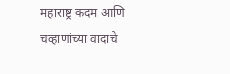महाराष्ट्र कदम आणि चव्हाणांच्या वादाचे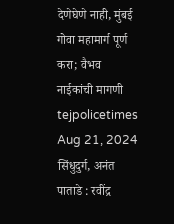देणेघेणे नाही, मुंबई गोवा महामार्ग पूर्ण करा; वैभव नाईकांची मागणी tejpolicetimes Aug 21, 2024 सिंधुदुर्ग, अनंत पाताडे : रवींद्र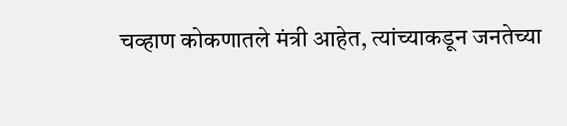चव्हाण कोकणातले मंत्री आहेत, त्यांच्याकडून जनतेच्या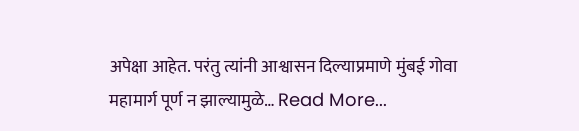अपेक्षा आहेत. परंतु त्यांनी आश्वासन दिल्याप्रमाणे मुंबई गोवा महामार्ग पूर्ण न झाल्यामुळे… Read More...